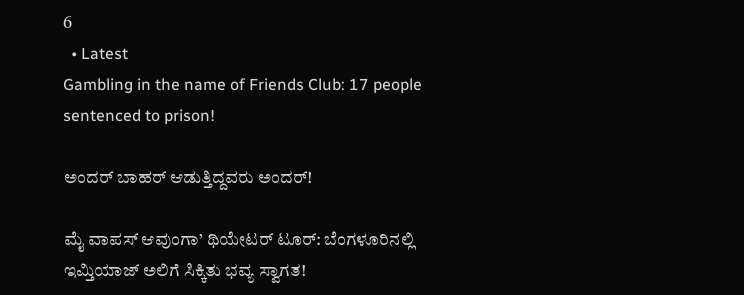6
  • Latest
Gambling in the name of Friends Club: 17 people sentenced to prison!

ಅಂದರ್ ಬಾಹರ್ ಆಡುತ್ತಿದ್ದವರು ಅಂದರ್!

ಮೈ ವಾಪಸ್ ಆವುಂಗಾ’ ಥಿಯೇಟರ್ ಟೂರ್: ಬೆಂಗಳೂರಿನಲ್ಲಿ ಇಮ್ತಿಯಾಜ್ ಅಲಿಗೆ ಸಿಕ್ಕಿತು ಭವ್ಯ ಸ್ವಾಗತ!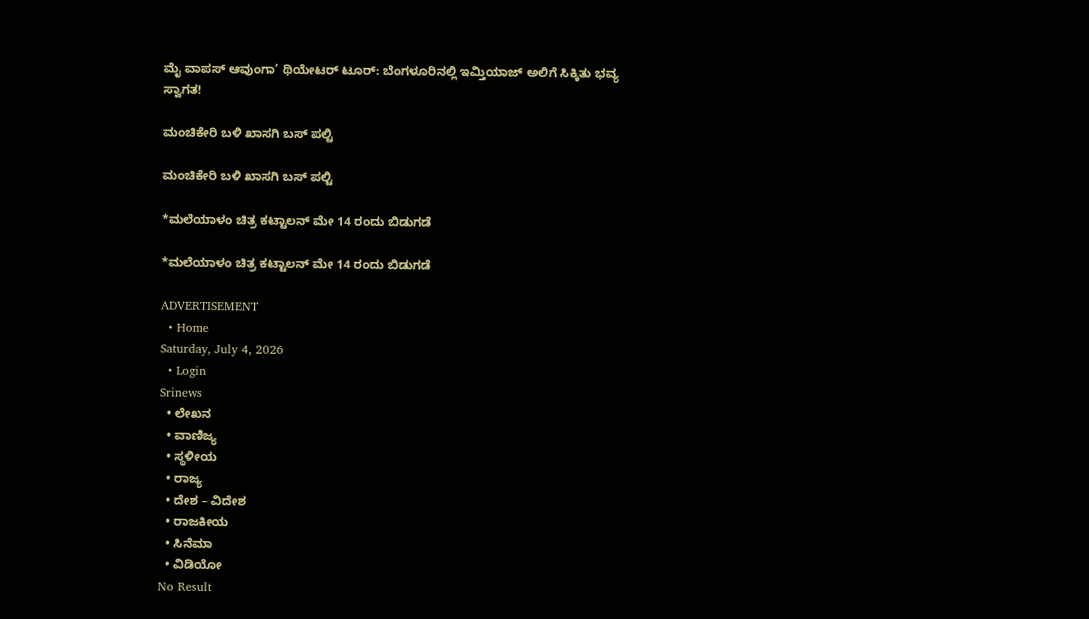ಮೈ ವಾಪಸ್ ಆವುಂಗಾ’ ಥಿಯೇಟರ್ ಟೂರ್: ಬೆಂಗಳೂರಿನಲ್ಲಿ ಇಮ್ತಿಯಾಜ್ ಅಲಿಗೆ ಸಿಕ್ಕಿತು ಭವ್ಯ ಸ್ವಾಗತ!

ಮಂಚಿಕೇರಿ‌ ಬಳಿ ಖಾಸಗಿ ಬಸ್ ಪಲ್ಟಿ

ಮಂಚಿಕೇರಿ‌ ಬಳಿ ಖಾಸಗಿ ಬಸ್ ಪಲ್ಟಿ

*ಮಲೆಯಾಳಂ ಚಿತ್ರ ಕಟ್ಟಾಲನ್ ಮೇ 14 ರಂದು ಬಿಡುಗಡೆ

*ಮಲೆಯಾಳಂ ಚಿತ್ರ ಕಟ್ಟಾಲನ್ ಮೇ 14 ರಂದು ಬಿಡುಗಡೆ

ADVERTISEMENT
  • Home
Saturday, July 4, 2026
  • Login
Srinews
  • ಲೇಖನ
  • ವಾಣಿಜ್ಯ
  • ಸ್ಥಳೀಯ
  • ರಾಜ್ಯ
  • ದೇಶ – ವಿದೇಶ
  • ರಾಜಕೀಯ
  • ಸಿನೆಮಾ
  • ವಿಡಿಯೋ
No Result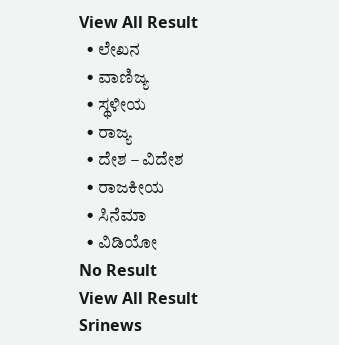View All Result
  • ಲೇಖನ
  • ವಾಣಿಜ್ಯ
  • ಸ್ಥಳೀಯ
  • ರಾಜ್ಯ
  • ದೇಶ – ವಿದೇಶ
  • ರಾಜಕೀಯ
  • ಸಿನೆಮಾ
  • ವಿಡಿಯೋ
No Result
View All Result
Srinews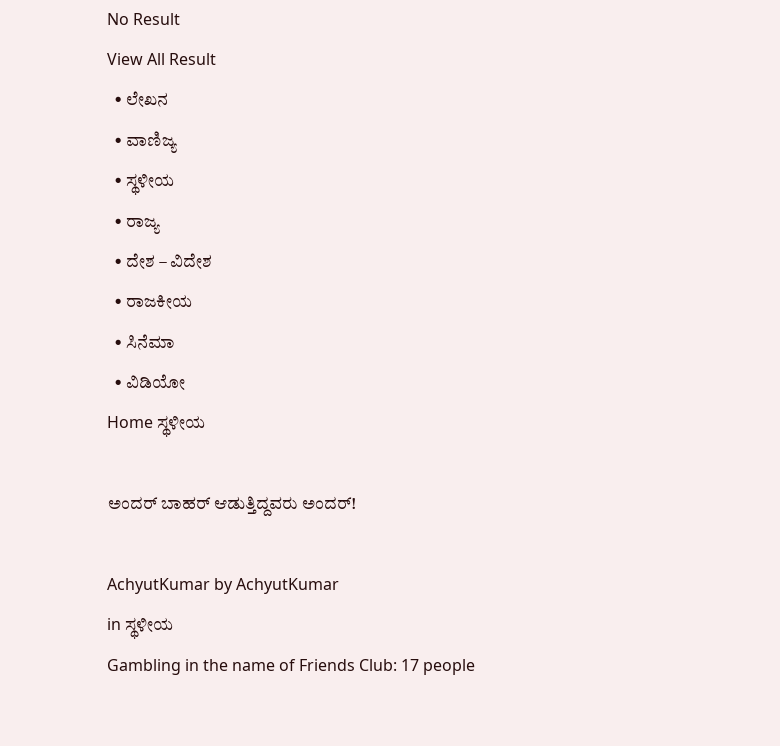No Result
View All Result
  • ಲೇಖನ
  • ವಾಣಿಜ್ಯ
  • ಸ್ಥಳೀಯ
  • ರಾಜ್ಯ
  • ದೇಶ – ವಿದೇಶ
  • ರಾಜಕೀಯ
  • ಸಿನೆಮಾ
  • ವಿಡಿಯೋ
Home ಸ್ಥಳೀಯ

ಅಂದರ್ ಬಾಹರ್ ಆಡುತ್ತಿದ್ದವರು ಅಂದರ್!

AchyutKumar by AchyutKumar
in ಸ್ಥಳೀಯ
Gambling in the name of Friends Club: 17 people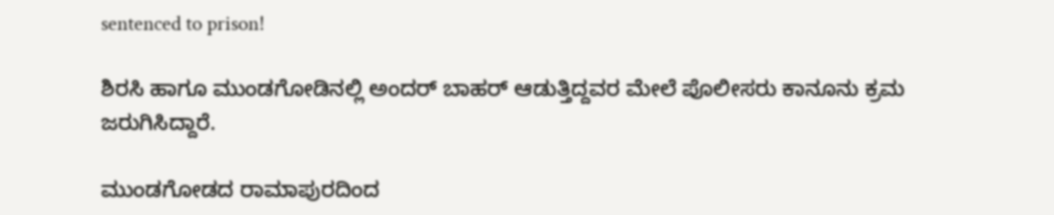sentenced to prison!

ಶಿರಸಿ ಹಾಗೂ ಮುಂಡಗೋಡಿನಲ್ಲಿ ಅಂದರ್ ಬಾಹರ್ ಆಡುತ್ತಿದ್ದವರ ಮೇಲೆ ಪೊಲೀಸರು ಕಾನೂನು ಕ್ರಮ ಜರುಗಿಸಿದ್ದಾರೆ.

ಮುಂಡಗೋಡದ ರಾಮಾಪುರದಿಂದ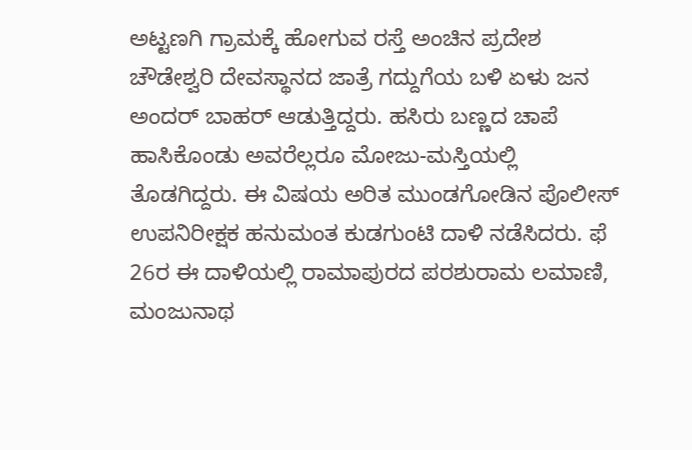ಅಟ್ಟಣಗಿ ಗ್ರಾಮಕ್ಕೆ ಹೋಗುವ ರಸ್ತೆ ಅಂಚಿನ ಪ್ರದೇಶ ಚೌಡೇಶ್ವರಿ ದೇವಸ್ಥಾನದ ಜಾತ್ರೆ ಗದ್ದುಗೆಯ ಬಳಿ ಏಳು ಜನ ಅಂದರ್ ಬಾಹರ್ ಆಡುತ್ತಿದ್ದರು. ಹಸಿರು ಬಣ್ಣದ ಚಾಪೆ ಹಾಸಿಕೊಂಡು ಅವರೆಲ್ಲರೂ ಮೋಜು-ಮಸ್ತಿಯಲ್ಲಿ ತೊಡಗಿದ್ದರು. ಈ ವಿಷಯ ಅರಿತ ಮುಂಡಗೋಡಿನ ಪೊಲೀಸ್ ಉಪನಿರೀಕ್ಷಕ ಹನುಮಂತ ಕುಡಗುಂಟಿ ದಾಳಿ ನಡೆಸಿದರು. ಫೆ 26ರ ಈ ದಾಳಿಯಲ್ಲಿ ರಾಮಾಪುರದ ಪರಶುರಾಮ ಲಮಾಣಿ, ಮಂಜುನಾಥ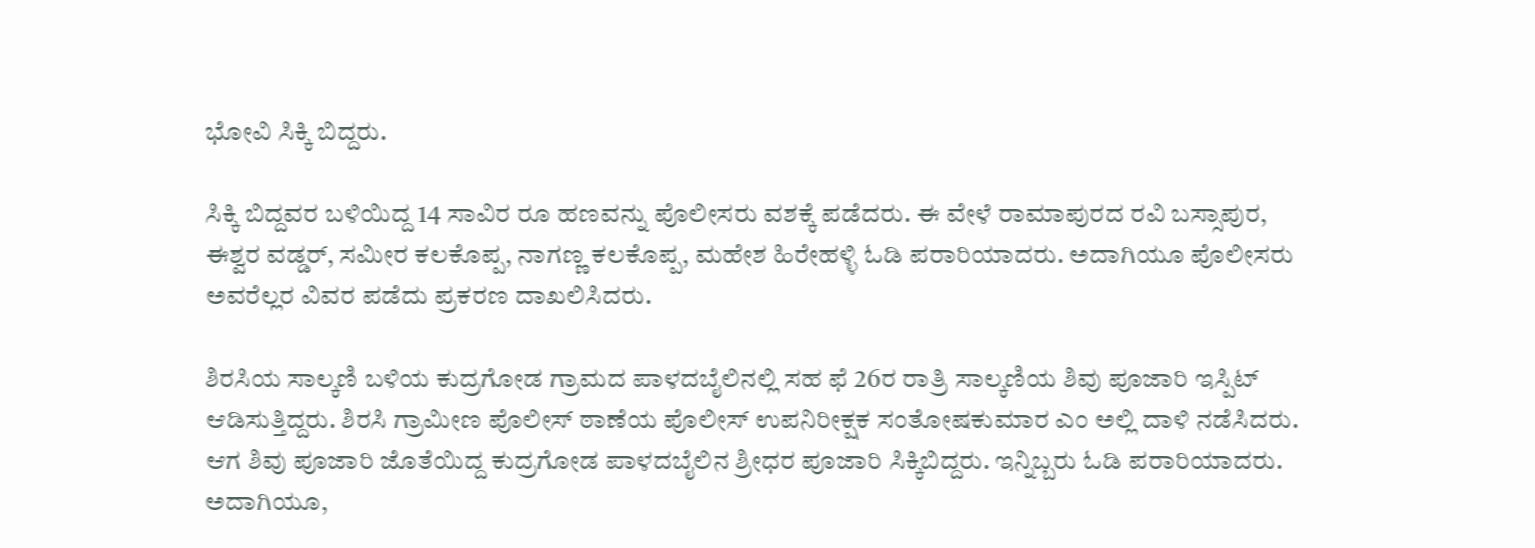ಭೋವಿ ಸಿಕ್ಕಿ ಬಿದ್ದರು.

ಸಿಕ್ಕಿ ಬಿದ್ದವರ ಬಳಿಯಿದ್ದ 14 ಸಾವಿರ ರೂ ಹಣವನ್ನು ಪೊಲೀಸರು ವಶಕ್ಕೆ ಪಡೆದರು. ಈ ವೇಳೆ ರಾಮಾಪುರದ ರವಿ ಬಸ್ಸಾಪುರ, ಈಶ್ವರ ವಡ್ಡರ್, ಸಮೀರ ಕಲಕೊಪ್ಪ, ನಾಗಣ್ಣ ಕಲಕೊಪ್ಪ, ಮಹೇಶ ಹಿರೇಹಳ್ಳಿ ಓಡಿ ಪರಾರಿಯಾದರು. ಅದಾಗಿಯೂ ಪೊಲೀಸರು ಅವರೆಲ್ಲರ ವಿವರ ಪಡೆದು ಪ್ರಕರಣ ದಾಖಲಿಸಿದರು.

ಶಿರಸಿಯ ಸಾಲ್ಕಣಿ ಬಳಿಯ ಕುದ್ರಗೋಡ ಗ್ರಾಮದ ಪಾಳದಬೈಲಿನಲ್ಲಿ ಸಹ ಫೆ 26ರ ರಾತ್ರಿ ಸಾಲ್ಕಣಿಯ ಶಿವು ಪೂಜಾರಿ ಇಸ್ಪಿಟ್ ಆಡಿಸುತ್ತಿದ್ದರು. ಶಿರಸಿ ಗ್ರಾಮೀಣ ಪೊಲೀಸ್ ಠಾಣೆಯ ಪೊಲೀಸ್ ಉಪನಿರೀಕ್ಷಕ ಸಂತೋಷಕುಮಾರ ಎಂ ಅಲ್ಲಿ ದಾಳಿ ನಡೆಸಿದರು. ಆಗ ಶಿವು ಪೂಜಾರಿ ಜೊತೆಯಿದ್ದ ಕುದ್ರಗೋಡ ಪಾಳದಬೈಲಿನ ಶ್ರೀಧರ ಪೂಜಾರಿ ಸಿಕ್ಕಿಬಿದ್ದರು. ಇನ್ನಿಬ್ಬರು ಓಡಿ ಪರಾರಿಯಾದರು. ಅದಾಗಿಯೂ,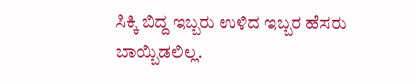ಸಿಕ್ಕಿ ಬಿದ್ದ ಇಬ್ಬರು ಉಳಿದ ಇಬ್ಬರ ಹೆಸರು ಬಾಯ್ಬಿಡಲಿಲ್ಲ.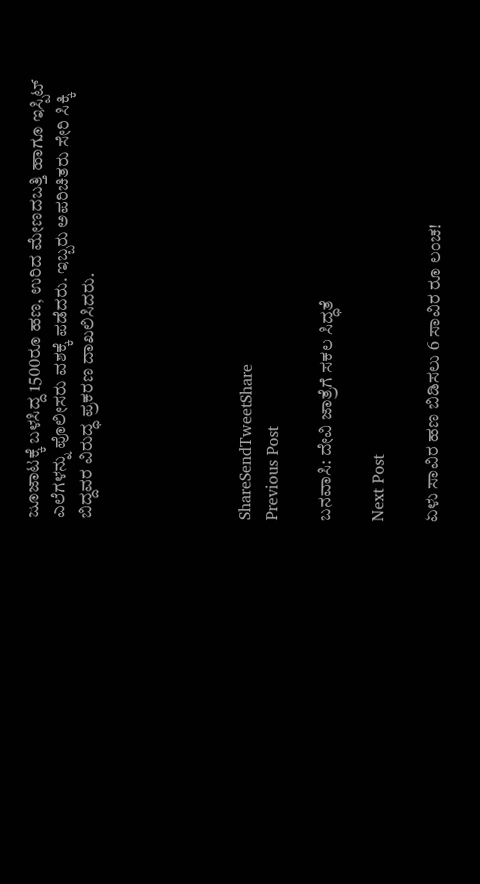ಜೂಜಾಟಕ್ಕೆ ಬಳಸಿದ್ದ 1500ರೂ ಹಣ, ಉರಿದ ಮೇಣದಬತ್ತಿ ಹಾಗೂ ಇಸ್ಪಿಟ್ ಎಲೆಗಳನ್ನು ಪೊಲೀಸರು ವಶಕ್ಕೆ ಪಡೆದರು. ಇಬ್ಬರು ಅಪರಿಚಿತರು ಸೇರಿ ಸಿಕ್ಕಿ ಬಿದ್ದವರ ವಿರುದ್ಧ ಪ್ರಕರಣ ದಾಖಲಿಸಿದರು.





ShareSendTweetShare
Previous Post

ಬನವಾಸಿ: ದೇವಿ ಜಾತ್ರೆಗೆ ಸಕಲ ಸಿದ್ಧತೆ

Next Post

ಏಳು ಸಾವಿರ ಹಣ ಬಿಡಿಸಲು 6 ಸಾವಿರ ರೂ ಲಂಚ!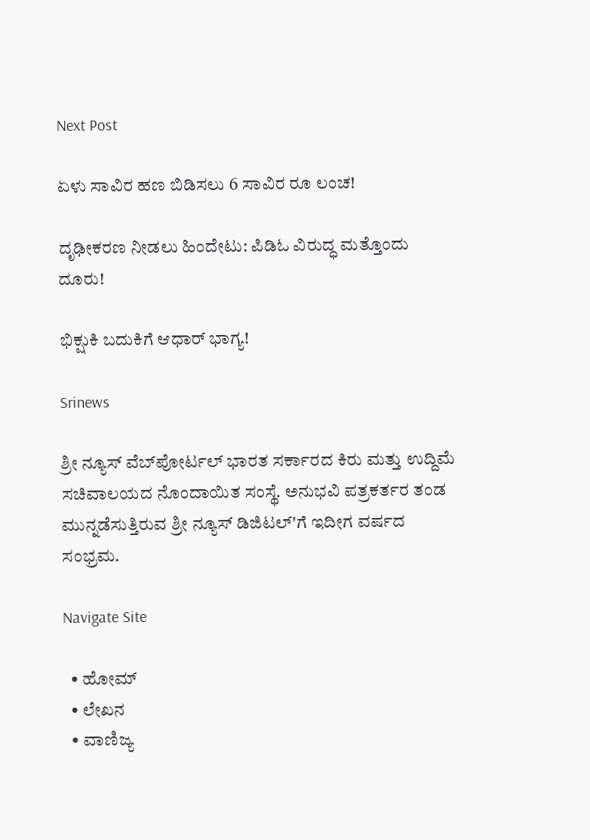Next Post

ಏಳು ಸಾವಿರ ಹಣ ಬಿಡಿಸಲು 6 ಸಾವಿರ ರೂ ಲಂಚ!

ದೃಢೀಕರಣ ನೀಡಲು ಹಿಂದೇಟು: ಪಿಡಿಓ ವಿರುದ್ಧ ಮತ್ತೊಂದು ದೂರು!

ಭಿಕ್ಷುಕಿ ಬದುಕಿಗೆ ಆಧಾರ್ ಭಾಗ್ಯ!

Srinews

ಶ್ರೀ ನ್ಯೂಸ್ ವೆಬ್‌ಪೋರ್ಟಲ್ ಭಾರತ ಸರ್ಕಾರದ ಕಿರು ಮತ್ತು ಉದ್ದಿಮೆ ಸಚಿವಾಲಯದ ನೊಂದಾಯಿತ ಸಂಸ್ಥೆ. ಅನುಭವಿ ಪತ್ರಕರ್ತರ ತಂಡ ಮುನ್ನಡೆಸುತ್ತಿರುವ ಶ್ರೀ ನ್ಯೂಸ್ ಡಿಜಿಟಲ್'ಗೆ ಇದೀಗ ವರ್ಷದ ಸಂಭ್ರಮ.

Navigate Site

  • ಹೋಮ್
  • ಲೇಖನ
  • ವಾಣಿಜ್ಯ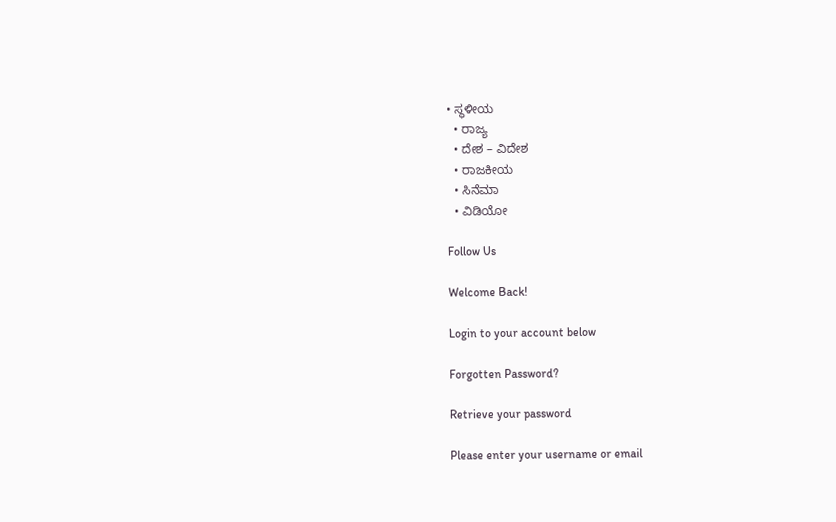• ಸ್ಥಳೀಯ
  • ರಾಜ್ಯ
  • ದೇಶ – ವಿದೇಶ
  • ರಾಜಕೀಯ
  • ಸಿನೆಮಾ
  • ವಿಡಿಯೋ

Follow Us

Welcome Back!

Login to your account below

Forgotten Password?

Retrieve your password

Please enter your username or email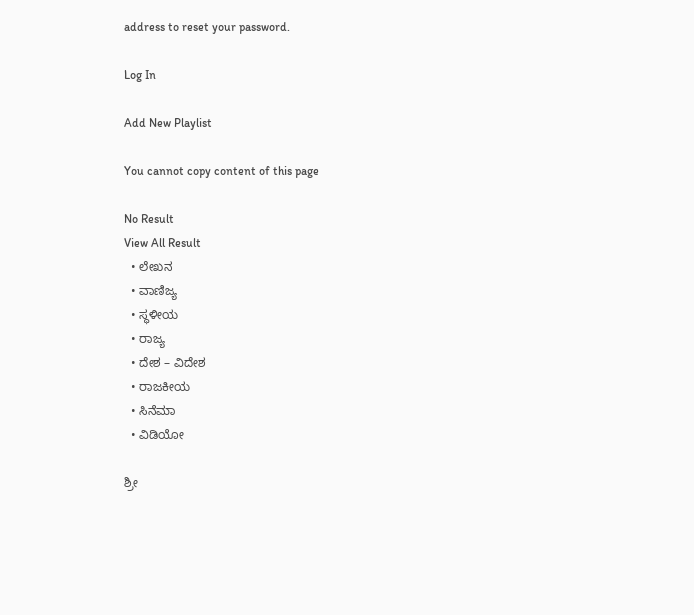address to reset your password.

Log In

Add New Playlist

You cannot copy content of this page

No Result
View All Result
  • ಲೇಖನ
  • ವಾಣಿಜ್ಯ
  • ಸ್ಥಳೀಯ
  • ರಾಜ್ಯ
  • ದೇಶ – ವಿದೇಶ
  • ರಾಜಕೀಯ
  • ಸಿನೆಮಾ
  • ವಿಡಿಯೋ

ಶ್ರೀ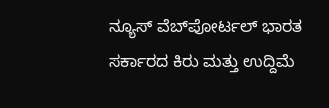ನ್ಯೂಸ್ ವೆಬ್‌ಪೋರ್ಟಲ್ ಭಾರತ ಸರ್ಕಾರದ ಕಿರು ಮತ್ತು ಉದ್ದಿಮೆ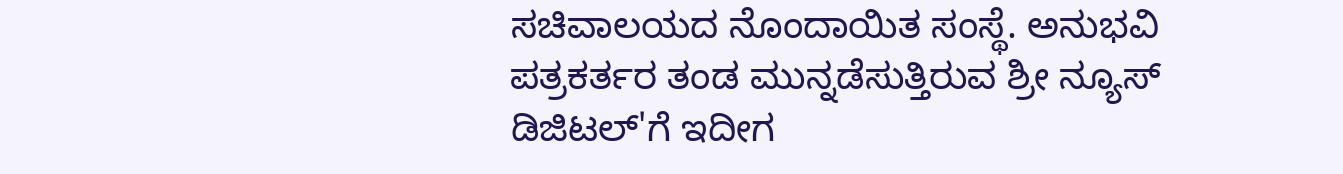ಸಚಿವಾಲಯದ ನೊಂದಾಯಿತ ಸಂಸ್ಥೆ. ಅನುಭವಿ ಪತ್ರಕರ್ತರ ತಂಡ ಮುನ್ನಡೆಸುತ್ತಿರುವ ಶ್ರೀ ನ್ಯೂಸ್ ಡಿಜಿಟಲ್'ಗೆ ಇದೀಗ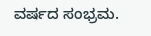ವರ್ಷದ ಸಂಭ್ರಮ.